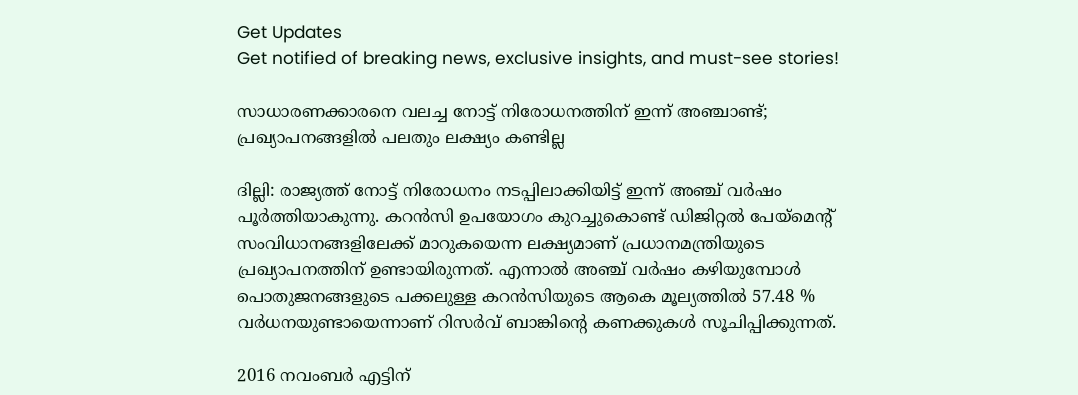Get Updates
Get notified of breaking news, exclusive insights, and must-see stories!

സാധാരണക്കാരനെ വലച്ച നോട്ട് നിരോധനത്തിന് ഇന്ന് അഞ്ചാണ്ട്; പ്രഖ്യാപനങ്ങളിൽ പലതും ലക്ഷ്യം കണ്ടില്ല

ദില്ലി: രാജ്യത്ത് നോട്ട് നിരോധനം നടപ്പിലാക്കിയിട്ട് ഇന്ന് അഞ്ച് വർഷം പൂർത്തിയാകുന്നു. കറൻസി ഉപയോഗം കുറച്ചുകൊണ്ട് ഡിജിറ്റൽ പേയ്മെന്റ് സംവിധാനങ്ങളിലേക്ക് മാറുകയെന്ന ലക്ഷ്യമാണ് പ്രധാനമന്ത്രിയുടെ പ്രഖ്യാപനത്തിന് ഉണ്ടായിരുന്നത്. എന്നാൽ അഞ്ച് വർഷം കഴിയുമ്പോൾ പൊതുജനങ്ങളുടെ പക്കലുള്ള കറൻസിയുടെ ആകെ മൂല്യത്തിൽ 57.48 % വർധനയുണ്ടായെന്നാണ് റിസർവ് ബാങ്കിന്റെ കണക്കുകൾ സൂചിപ്പിക്കുന്നത്.

2016 നവംബർ എട്ടിന്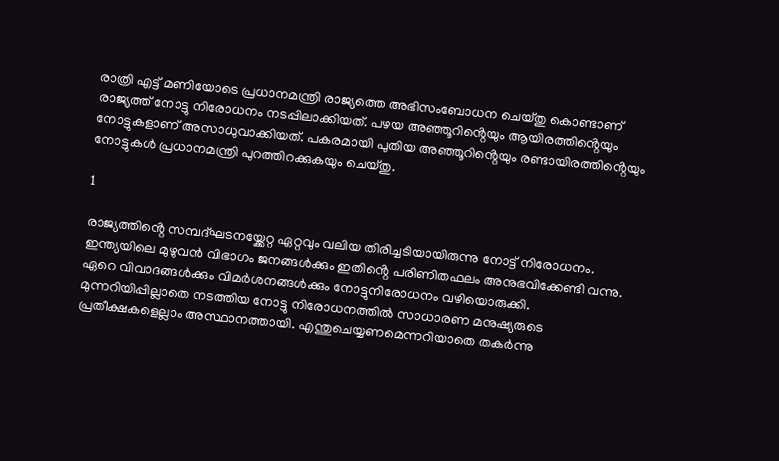രാത്രി എട്ട് മണിയോടെ പ്രധാനമന്ത്രി രാജ്യത്തെ അഭിസംബോധന ചെയ്തു കൊണ്ടാണ് രാജ്യത്ത് നോട്ടു നിരോധനം നടപ്പിലാക്കിയത്. പഴയ അഞ്ഞൂറിൻ്റെയും ആയിരത്തിൻ്റെയും നോട്ടുകളാണ് അസാധുവാക്കിയത്. പകരമായി പുതിയ അഞ്ഞൂറിൻ്റെയും രണ്ടായിരത്തിൻ്റെയും നോട്ടുകൾ പ്രധാനമന്ത്രി പുറത്തിറക്കുകയും ചെയ്തു.

1

രാജ്യത്തിൻ്റെ സമ്പദ്ഘടനയ്ക്കേറ്റ ഏറ്റവും വലിയ തിരിച്ചടിയായിരുന്നു നോട്ട് നിരോധനം. ഇന്ത്യയിലെ മുഴുവൻ വിഭാഗം ജനങ്ങൾക്കും ഇതിൻ്റെ പരിണിതഫലം അനുഭവിക്കേണ്ടി വന്നു. ഏറെ വിവാദങ്ങൾക്കും വിമർശനങ്ങൾക്കും നോട്ടുനിരോധനം വഴിയൊരുക്കി. മുന്നറിയിപ്പില്ലാതെ നടത്തിയ നോട്ടു നിരോധനത്തിൽ സാധാരണ മനുഷ്യരുടെ പ്രതീക്ഷകളെല്ലാം അസ്ഥാനത്തായി. എന്തുചെയ്യണമെന്നറിയാതെ തകർന്നു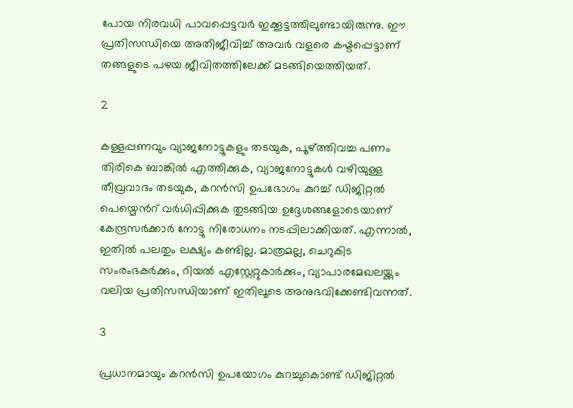പോയ നിരവധി പാവപ്പെട്ടവർ ഇക്കൂട്ടത്തിലുണ്ടായിരുന്നു. ഈ പ്രതിസന്ധിയെ അതിജീവിച്ച് അവർ വളരെ കഷ്ടപ്പെട്ടാണ് തങ്ങളുടെ പഴയ ജീവിതത്തിലേക്ക് മടങ്ങിയെത്തിയത്.

2

കള്ളപ്പണവും വ്യാജനോട്ടുകളും തടയുക, പൂഴ്ത്തിവച്ച പണം തിരികെ ബാങ്കിൽ എത്തിക്കുക, വ്യാജനോട്ടുകൾ വഴിയുള്ള തീവ്രവാദം തടയുക, കറൻസി ഉപഭോഗം കുറച്ച് ഡിജിറ്റൽ പെയ്മെൻറ് വർധിപ്പിക്കുക തുടങ്ങിയ ഉദ്ദേശങ്ങളോടെയാണ് കേന്ദ്രസർക്കാർ നോട്ടു നിരോധനം നടപ്പിലാക്കിയത്. എന്നാൽ, ഇതിൽ പലതും ലക്ഷ്യം കണ്ടില്ല. മാത്രമല്ല, ചെറുകിട സംരംഭകർക്കും, റിയൽ എസ്റ്റേറ്റുകാർക്കും, വ്യാപാരമേഖലയ്ക്കും വലിയ പ്രതിസന്ധിയാണ് ഇതിലൂടെ അനുഭവിക്കേണ്ടിവന്നത്.

3

പ്രധാനമായും കറൻസി ഉപയോഗം കുറച്ചുകൊണ്ട് ഡിജിറ്റൽ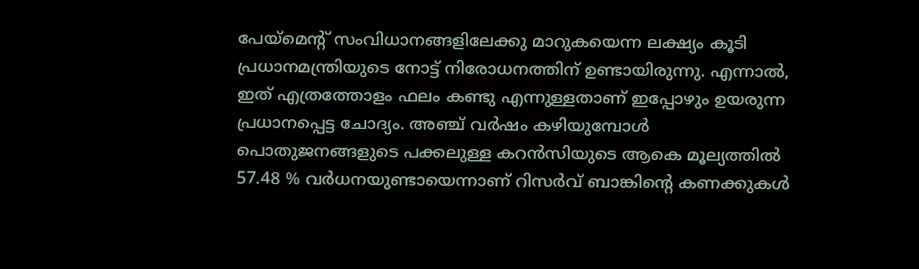പേയ്മെന്റ് സംവിധാനങ്ങളിലേക്കു മാറുകയെന്ന ലക്ഷ്യം കൂടി പ്രധാനമന്ത്രിയുടെ നോട്ട് നിരോധനത്തിന് ഉണ്ടായിരുന്നു. എന്നാൽ, ഇത് എത്രത്തോളം ഫലം കണ്ടു എന്നുള്ളതാണ് ഇപ്പോഴും ഉയരുന്ന പ്രധാനപ്പെട്ട ചോദ്യം. അഞ്ച് വർഷം കഴിയുമ്പോൾ പൊതുജനങ്ങളുടെ പക്കലുള്ള കറൻസിയുടെ ആകെ മൂല്യത്തിൽ 57.48 % വർധനയുണ്ടായെന്നാണ് റിസർവ് ബാങ്കിന്റെ കണക്കുകൾ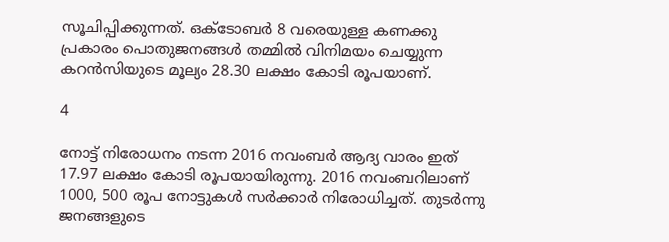സൂചിപ്പിക്കുന്നത്. ഒക്ടോബർ 8 വരെയുള്ള കണക്കു പ്രകാരം പൊതുജനങ്ങൾ തമ്മിൽ വിനിമയം ചെയ്യുന്ന കറൻസിയുടെ മൂല്യം 28.30 ലക്ഷം കോടി രൂപയാണ്.

4

നോട്ട് നിരോധനം നടന്ന 2016 നവംബർ ആദ്യ വാരം ഇത് 17.97 ലക്ഷം കോടി രൂപയായിരുന്നു. 2016 നവംബറിലാണ് 1000, 500 രൂപ നോട്ടുകൾ സർക്കാർ നിരോധിച്ചത്. തുടർന്നു ജനങ്ങളുടെ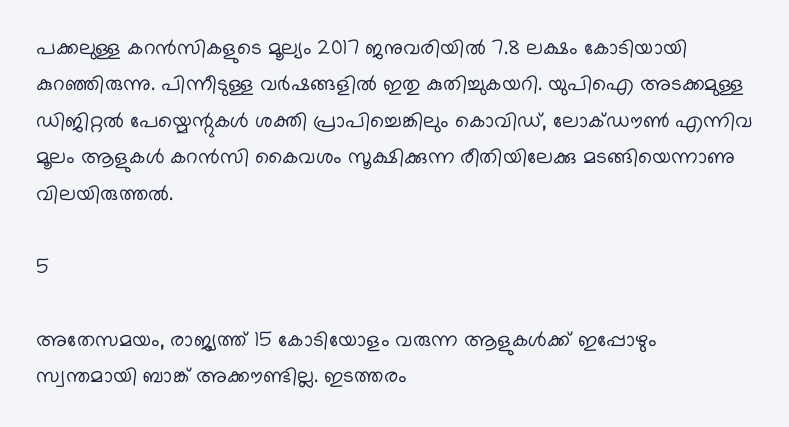പക്കലുള്ള കറൻസികളുടെ മൂല്യം 2017 ജനുവരിയിൽ 7.8 ലക്ഷം കോടിയായി കുറഞ്ഞിരുന്നു. പിന്നീടുള്ള വർഷങ്ങളിൽ ഇതു കുതിച്ചുകയറി. യുപിഐ അടക്കമുള്ള ഡിജിറ്റൽ പേയ്മെന്റുകൾ ശക്തി പ്രാപിച്ചെങ്കിലും കൊവിഡ്, ലോക്ഡൗൺ എന്നിവ മൂലം ആളുകൾ കറൻസി കൈവശം സൂക്ഷിക്കുന്ന രീതിയിലേക്കു മടങ്ങിയെന്നാണു വിലയിരുത്തൽ.

5

അതേസമയം, രാജ്യത്ത് 15 കോടിയോളം വരുന്ന ആളുകള്‍ക്ക് ഇപ്പോഴും സ്വന്തമായി ബാങ്ക് അക്കൗണ്ടില്ല. ഇടത്തരം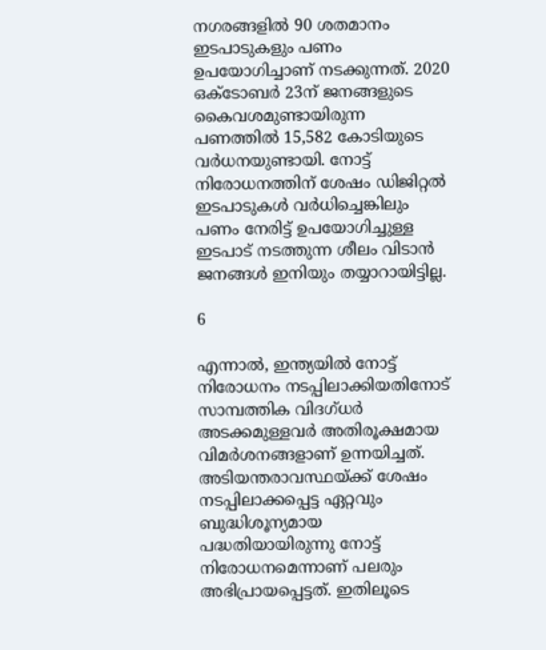നഗരങ്ങളില്‍ 90 ശതമാനം ഇടപാടുകളും പണം ഉപയോഗിച്ചാണ് നടക്കുന്നത്. 2020 ഒക്ടോബര്‍ 23ന് ജനങ്ങളുടെ കൈവശമുണ്ടായിരുന്ന പണത്തില്‍ 15,582 കോടിയുടെ വര്‍ധനയുണ്ടായി. നോട്ട് നിരോധനത്തിന് ശേഷം ഡിജിറ്റല്‍ ഇടപാടുകള്‍ വര്‍ധിച്ചെങ്കിലും പണം നേരിട്ട് ഉപയോഗിച്ചുള്ള ഇടപാട് നടത്തുന്ന ശീലം വിടാന്‍ ജനങ്ങൾ ഇനിയും തയ്യാറായിട്ടില്ല.

6

എന്നാൽ, ഇന്ത്യയിൽ നോട്ട് നിരോധനം നടപ്പിലാക്കിയതിനോട് സാമ്പത്തിക വിദഗ്ധർ അടക്കമുള്ളവർ അതിരൂക്ഷമായ വിമർശനങ്ങളാണ് ഉന്നയിച്ചത്. അടിയന്തരാവസ്ഥയ്ക്ക് ശേഷം നടപ്പിലാക്കപ്പെട്ട ഏറ്റവും ബുദ്ധിശൂന്യമായ പദ്ധതിയായിരുന്നു നോട്ട് നിരോധനമെന്നാണ് പലരും അഭിപ്രായപ്പെട്ടത്. ഇതിലൂടെ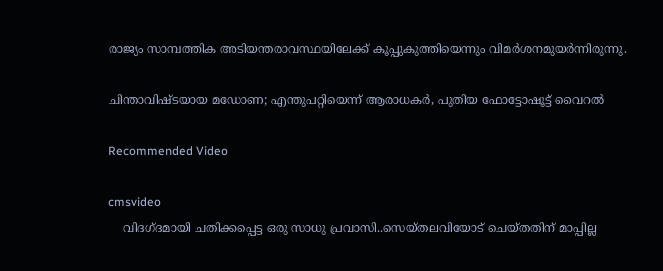രാജ്യം സാമ്പത്തിക അടിയന്തരാവസ്ഥയിലേക്ക് കൂപ്പുകുത്തിയെന്നും വിമർശനമുയർന്നിരുന്നു.

ചിന്താവിഷ്ടയായ മഡോണ; എന്തുപറ്റിയെന്ന് ആരാധകര്‍, പുതിയ ഫോട്ടോഷൂട്ട് വൈറല്‍

Recommended Video

cmsvideo
    വിദഗ്ദമായി ചതിക്കപ്പെട്ട ഒരു സാധു പ്രവാസി..സെയ്തലവിയോട് ചെയ്തതിന് മാപ്പില്ല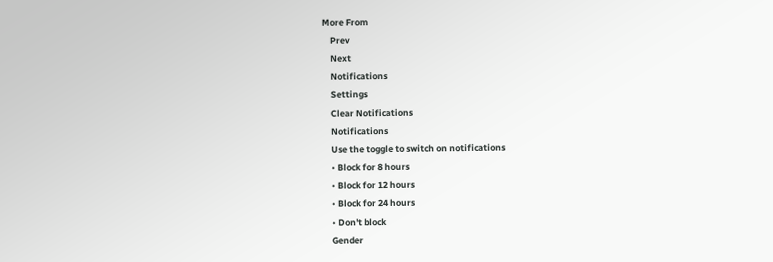More From
    Prev
    Next
    Notifications
    Settings
    Clear Notifications
    Notifications
    Use the toggle to switch on notifications
    • Block for 8 hours
    • Block for 12 hours
    • Block for 24 hours
    • Don't block
    Gender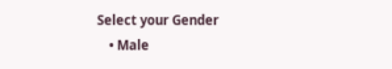Select your Gender
    • Male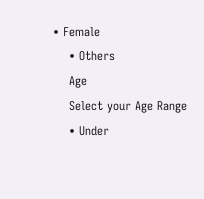• Female
    • Others
    Age
    Select your Age Range
    • Under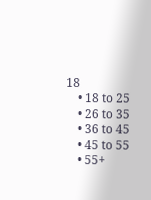18
    • 18 to 25
    • 26 to 35
    • 36 to 45
    • 45 to 55
    • 55+